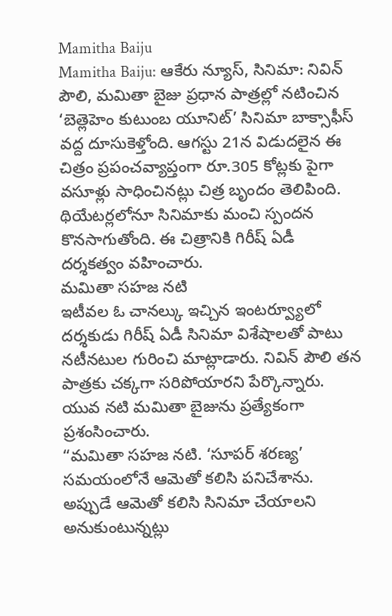Mamitha Baiju
Mamitha Baiju: ఆకేరు న్యూస్, సినిమా: నివిన్ పౌలి, మమితా బైజు ప్రధాన పాత్రల్లో నటించిన ‘బెత్లెహెం కుటుంబ యూనిట్’ సినిమా బాక్సాఫీస్ వద్ద దూసుకెళ్తోంది. ఆగస్టు 21న విడుదలైన ఈ చిత్రం ప్రపంచవ్యాప్తంగా రూ.305 కోట్లకు పైగా వసూళ్లు సాధించినట్లు చిత్ర బృందం తెలిపింది. థియేటర్లలోనూ సినిమాకు మంచి స్పందన కొనసాగుతోంది. ఈ చిత్రానికి గిరీష్ ఏడీ దర్శకత్వం వహించారు.
మమితా సహజ నటి
ఇటీవల ఓ చానల్కు ఇచ్చిన ఇంటర్వ్యూలో దర్శకుడు గిరీష్ ఏడీ సినిమా విశేషాలతో పాటు నటీనటుల గురించి మాట్లాడారు. నివిన్ పౌలి తన పాత్రకు చక్కగా సరిపోయారని పేర్కొన్నారు. యువ నటి మమితా బైజును ప్రత్యేకంగా ప్రశంసించారు.
“మమితా సహజ నటి. ‘సూపర్ శరణ్య’ సమయంలోనే ఆమెతో కలిసి పనిచేశాను. అప్పుడే ఆమెతో కలిసి సినిమా చేయాలని అనుకుంటున్నట్లు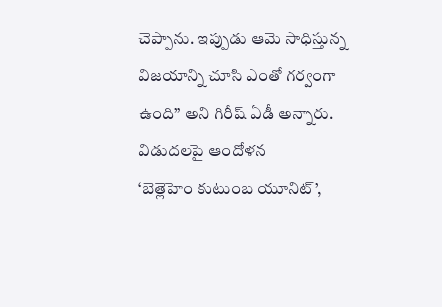చెప్పాను. ఇప్పుడు ఆమె సాధిస్తున్న విజయాన్ని చూసి ఎంతో గర్వంగా ఉంది” అని గిరీష్ ఏడీ అన్నారు.
విడుదలపై ఆందోళన
‘బెత్లెహెం కుటుంబ యూనిట్’,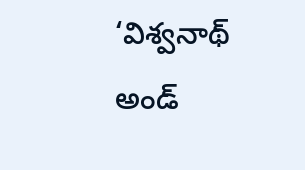‘విశ్వనాథ్ అండ్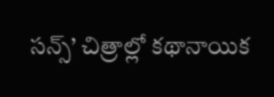సన్స్’ చిత్రాల్లో కథానాయిక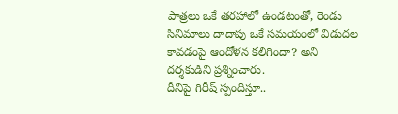పాత్రలు ఒకే తరహాలో ఉండటంతో, రెండు సినిమాలు దాదాపు ఒకే సమయంలో విడుదల కావడంపై ఆందోళన కలిగిందా? అని దర్శకుడిని ప్రశ్నించారు.
దీనిపై గిరీష్ స్పందిస్తూ..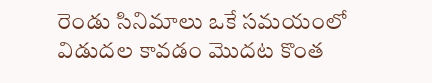రెండు సినిమాలు ఒకే సమయంలో విడుదల కావడం మొదట కొంత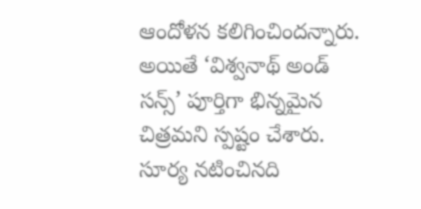ఆందోళన కలిగించిందన్నారు. అయితే ‘విశ్వనాథ్ అండ్ సన్స్’ పూర్తిగా భిన్నమైన చిత్రమని స్పష్టం చేశారు. సూర్య నటించినది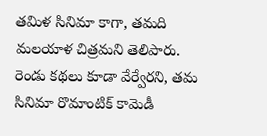తమిళ సినిమా కాగా, తమది మలయాళ చిత్రమని తెలిపారు. రెండు కథలు కూడా వేర్వేరని, తమ సినిమా రొమాంటిక్ కామెడీ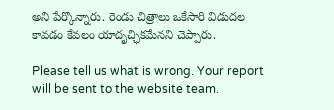అని పేర్కొన్నారు. రెండు చిత్రాలు ఒకేసారి విడుదల కావడం కేవలం యాదృచ్ఛికమేనని చెప్పారు.

Please tell us what is wrong. Your report will be sent to the website team.